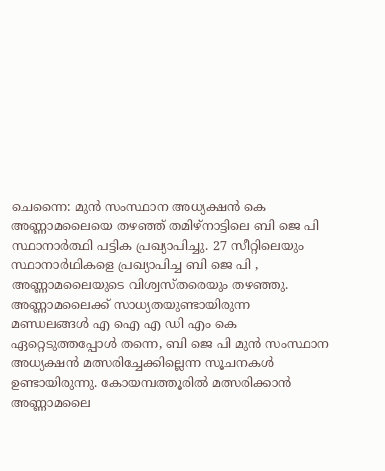ചെന്നൈ: മുൻ സംസ്ഥാന അധ്യക്ഷൻ കെ അണ്ണാമലൈയെ തഴഞ്ഞ് തമിഴ്നാട്ടിലെ ബി ജെ പി സ്ഥാനാർത്ഥി പട്ടിക പ്രഖ്യാപിച്ചു. 27 സീറ്റിലെയും സ്ഥാനാർഥികളെ പ്രഖ്യാപിച്ച ബി ജെ പി , അണ്ണാമലൈയുടെ വിശ്വസ്തരെയും തഴഞ്ഞു.
അണ്ണാമലൈക്ക് സാധ്യതയുണ്ടായിരുന്ന മണ്ഡലങ്ങൾ എ ഐ എ ഡി എം കെ ഏറ്റെടുത്തപ്പോൾ തന്നെ, ബി ജെ പി മുൻ സംസ്ഥാന അധ്യക്ഷൻ മത്സരിച്ചേക്കില്ലെന്ന സൂചനകൾ ഉണ്ടായിരുന്നു. കോയമ്പത്തൂരിൽ മത്സരിക്കാൻ അണ്ണാമലൈ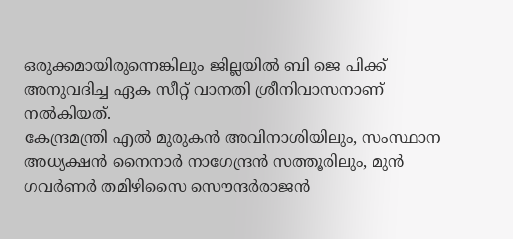ഒരുക്കമായിരുന്നെങ്കിലും ജില്ലയിൽ ബി ജെ പിക്ക് അനുവദിച്ച ഏക സീറ്റ് വാനതി ശ്രീനിവാസനാണ് നൽകിയത്.
കേന്ദ്രമന്ത്രി എൽ മുരുകൻ അവിനാശിയിലും, സംസ്ഥാന അധ്യക്ഷൻ നൈനാർ നാഗേന്ദ്രൻ സത്തൂരിലും, മുൻ ഗവർണർ തമിഴിസൈ സൌന്ദർരാജൻ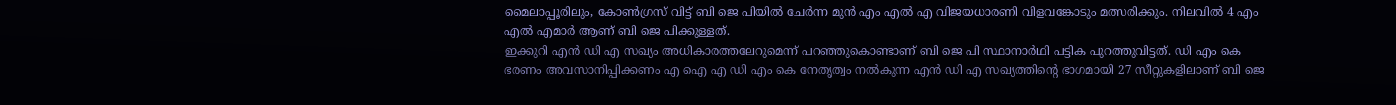മൈലാപ്പൂരിലും, കോൺഗ്രസ് വിട്ട് ബി ജെ പിയിൽ ചേർന്ന മുൻ എം എൽ എ വിജയധാരണി വിളവങ്കോടും മത്സരിക്കും. നിലവിൽ 4 എം എൽ എമാർ ആണ് ബി ജെ പിക്കുള്ളത്.
ഇക്കുറി എൻ ഡി എ സഖ്യം അധികാരത്തലേറുമെന്ന് പറഞ്ഞുകൊണ്ടാണ് ബി ജെ പി സ്ഥാനാർഥി പട്ടിക പുറത്തുവിട്ടത്. ഡി എം കെ ഭരണം അവസാനിപ്പിക്കണം എ ഐ എ ഡി എം കെ നേതൃത്വം നൽകുന്ന എൻ ഡി എ സഖ്യത്തിന്റെ ഭാഗമായി 27 സീറ്റുകളിലാണ് ബി ജെ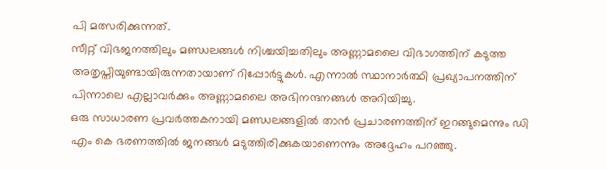പി മത്സരിക്കുന്നത്.
സീറ്റ് വിഭജനത്തിലും മണ്ഡലങ്ങൾ നിശ്ചയിച്ചതിലും അണ്ണാമലൈ വിഭാഗത്തിന് കടുത്ത അതൃപ്തിയുണ്ടായിരുന്നതായാണ് റിപ്പോർട്ടുകൾ. എന്നാൽ സ്ഥാനാർത്ഥി പ്രഖ്യാപനത്തിന് പിന്നാലെ എല്ലാവർക്കും അണ്ണാമലൈ അഭിനന്ദനങ്ങൾ അറിയിച്ചു.
ഒരു സാധാരണ പ്രവർത്തകനായി മണ്ഡലങ്ങളിൽ താൻ പ്രചാരണത്തിന് ഇറങ്ങുമെന്നും ഡി എം കെ ഭരണത്തിൽ ജനങ്ങൾ മടുത്തിരിക്കുകയാണെന്നും അദ്ദേഹം പറഞ്ഞു.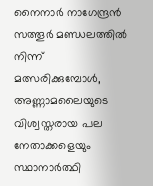നൈനാർ നാഗേന്ദ്രൻ സത്തൂർ മണ്ഡലത്തിൽ നിന്ന് മത്സരിക്കുമ്പോൾ, അണ്ണാമലൈയുടെ വിശ്വസ്തരായ പല നേതാക്കളെയും സ്ഥാനാർത്ഥി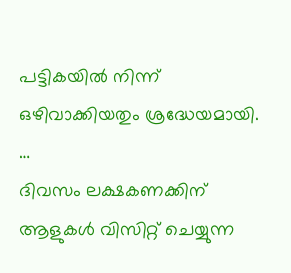പട്ടികയിൽ നിന്ന് ഒഴിവാക്കിയതും ശ്രദ്ധേയമായി.
…
ദിവസം ലക്ഷകണക്കിന് ആളുകൾ വിസിറ്റ് ചെയ്യുന്ന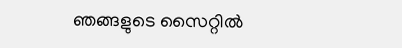ഞങ്ങളുടെ സൈറ്റിൽ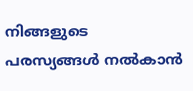നിങ്ങളുടെ പരസ്യങ്ങൾ നൽകാൻ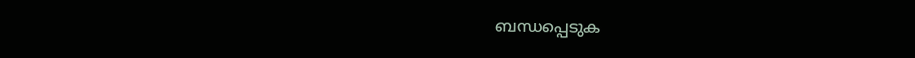ബന്ധപ്പെടുക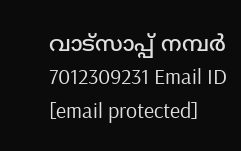വാട്സാപ്പ് നമ്പർ 7012309231 Email ID [email protected]